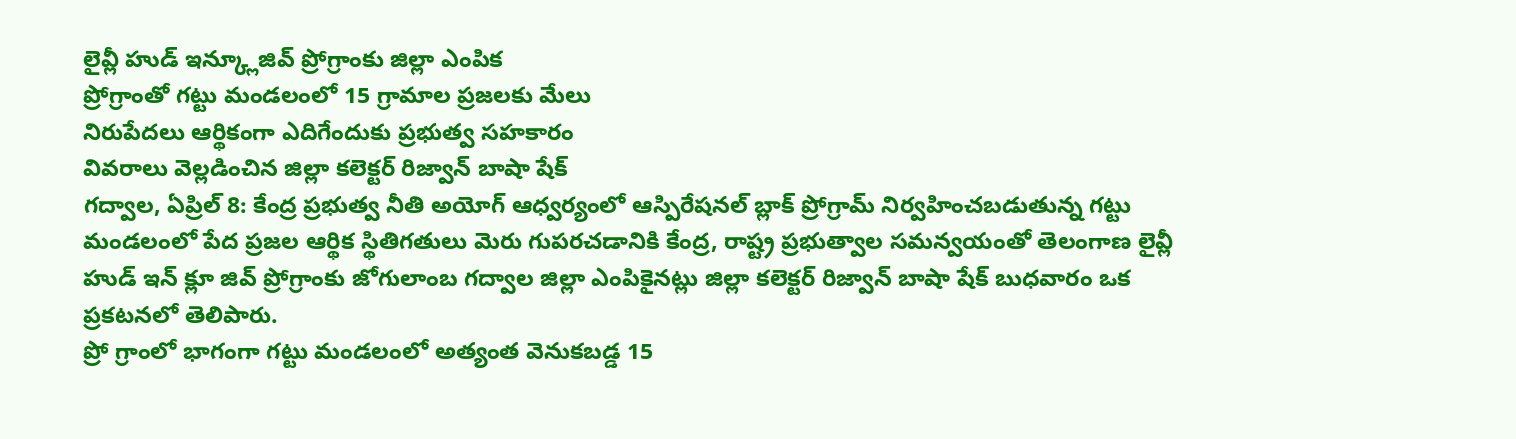లైవ్లీ హుడ్ ఇన్క్లూజివ్ ప్రోగ్రాంకు జిల్లా ఎంపిక
ప్రోగ్రాంతో గట్టు మండలంలో 15 గ్రామాల ప్రజలకు మేలు
నిరుపేదలు ఆర్థికంగా ఎదిగేందుకు ప్రభుత్వ సహకారం
వివరాలు వెల్లడించిన జిల్లా కలెక్టర్ రిజ్వాన్ బాషా షేక్
గద్వాల, ఏప్రిల్ 8: కేంద్ర ప్రభుత్వ నీతి అయోగ్ ఆధ్వర్యంలో ఆస్పిరేషనల్ బ్లాక్ ప్రోగ్రామ్ నిర్వహించబడుతున్న గట్టు మండలంలో పేద ప్రజల ఆర్థిక స్థితిగతులు మెరు గుపరచడానికి కేంద్ర, రాష్ట్ర ప్రభుత్వాల సమన్వయంతో తెలంగాణ లైవ్లీ హుడ్ ఇన్ క్లూ జివ్ ప్రోగ్రాంకు జోగులాంబ గద్వాల జిల్లా ఎంపికైనట్లు జిల్లా కలెక్టర్ రిజ్వాన్ బాషా షేక్ బుధవారం ఒక ప్రకటనలో తెలిపారు.
ప్రో గ్రాంలో భాగంగా గట్టు మండలంలో అత్యంత వెనుకబడ్డ 15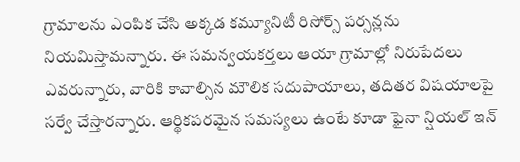గ్రామాలను ఎంపిక చేసి అక్కడ కమ్యూనిటీ రిసోర్స్ పర్సన్లను నియమిస్తామన్నారు. ఈ సమన్వయకర్తలు ఆయా గ్రామాల్లో నిరుపేదలు ఎవరున్నారు, వారికి కావాల్సిన మౌలిక సదుపాయాలు, తదితర విషయాలపై సర్వే చేస్తారన్నారు. ఆర్థికపరమైన సమస్యలు ఉంటే కూడా ఫైనా న్షియల్ ఇన్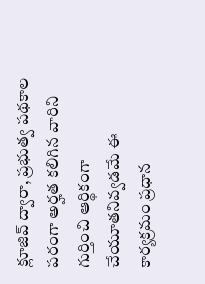క్లూజివ్ ద్వారా, ప్రభుత్వ పథకాల పరంగా అర్హత కలిగిన వారిని గుర్తించి ఆర్థికంగా చేయూతనివ్వడమే ఈ కార్యక్రమం ప్రధాన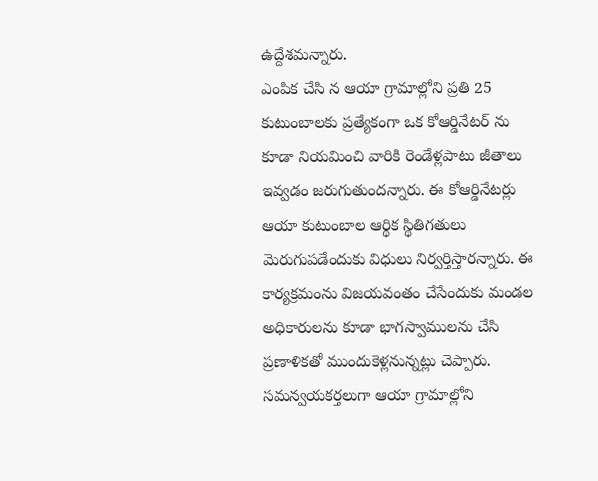ఉద్దేశమన్నారు.
ఎంపిక చేసి న ఆయా గ్రామాల్లోని ప్రతి 25 కుటుంబాలకు ప్రత్యేకంగా ఒక కోఆర్డినేటర్ ను కూడా నియమించి వారికి రెండేళ్లపాటు జీతాలు ఇవ్వడం జరుగుతుందన్నారు. ఈ కోఆర్డినేటర్లు ఆయా కుటుంబాల ఆర్థిక స్థితిగతులు మెరుగుపడేందుకు విధులు నిర్వర్తిస్తారన్నారు. ఈ కార్యక్రమంను విజయవంతం చేసేందుకు మండల అధికారులను కూడా భాగస్వాములను చేసి ప్రణాళికతో ముందుకెళ్లనున్నట్లు చెప్పారు. సమన్వయకర్తలుగా ఆయా గ్రామాల్లోని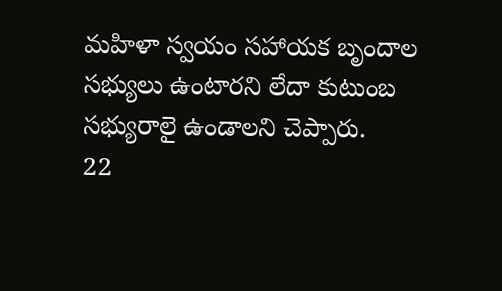మహిళా స్వయం సహాయక బృందాల సభ్యులు ఉంటారని లేదా కుటుంబ సభ్యురాలై ఉండాలని చెప్పారు.
22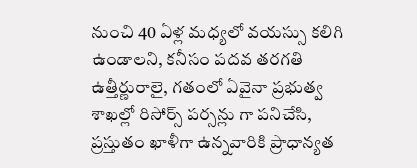నుంచి 40 ఏళ్ల మధ్యలో వయస్సు కలిగి ఉండాలని, కనీసం పదవ తరగతి ఉత్తీర్ణురాలై, గతంలో ఏవైనా ప్రభుత్వ శాఖల్లో రిసోర్స్ పర్సన్లు గా పనిచేసి, ప్రస్తుతం ఖాళీగా ఉన్నవారికి ప్రాధాన్యత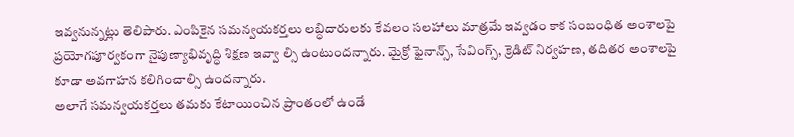ఇవ్వనున్నట్లు తెలిపారు. ఎంపికైన సమన్వయకర్తలు లబ్ధిదారులకు కేవలం సలహాలు మాత్రమే ఇవ్వడం కాక సంబంధిత అంశాలపై ప్రయోగపూర్వకంగా నైపుణ్యాభివృద్ధి శిక్షణ ఇవ్వా ల్సి ఉంటుందన్నారు. మైక్రో ఫైనాన్స్, సేవింగ్స్, క్రెడిట్ నిర్వహణ, తదితర అంశాలపై కూడా అవగాహన కలిగించాల్సి ఉందన్నారు.
అలాగే సమన్వయకర్తలు తమకు కేటాయించిన ప్రాంతంలో ఉండే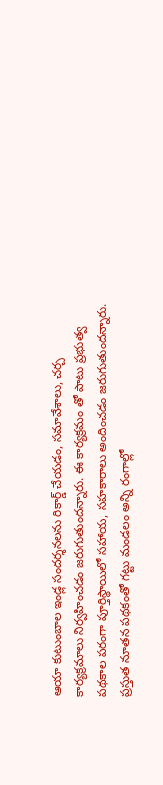ఆయా కుటుంబాల ఇండ్ల సందర్శనలను రికార్డ్ చేయడం, సమావేశాలు, చర్చ కార్యక్రమాలు నిర్వహించడం జరుగుతుందన్నారు. ఈ కార్యక్రమం తో పాటు ప్రభుత్వ పథకాల పరంగా పూర్తిస్థాయిలో సహాయ, సహకారాలు అందించడం జరుగుతుందన్నారు. ప్రస్తుత నూతన పథకంతో గట్టు మండలం అన్ని రంగాల్లో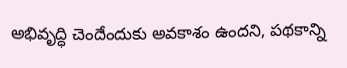అభివృద్ధి చెందేందుకు అవకాశం ఉందని, పథకాన్ని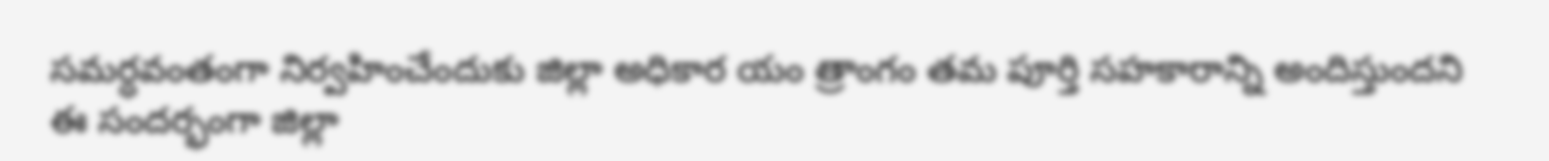సమర్ధవంతంగా నిర్వహించేందుకు జిల్లా అధికార యం త్రాంగం తమ పూర్తి సహకారాన్ని అందిస్తుందని ఈ సందర్భంగా జిల్లా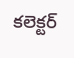కలెక్టర్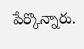పేర్కొన్నారు.